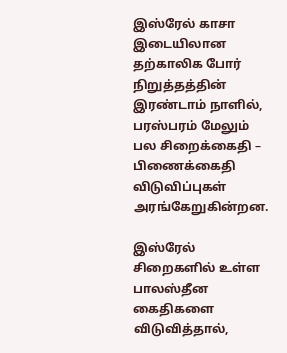இஸ்ரேல் காசா இடையிலான தற்காலிக போர் நிறுத்தத்தின் இரண்டாம் நாளில், பரஸ்பரம் மேலும் பல சிறைக்கைதி – பிணைக்கைதி விடுவிப்புகள் அரங்கேறுகின்றன.

இஸ்ரேல் சிறைகளில் உள்ள பாலஸ்தீன கைதிகளை விடுவித்தால்,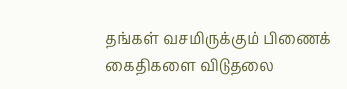தங்கள் வசமிருக்கும் பிணைக் கைதிகளை விடுதலை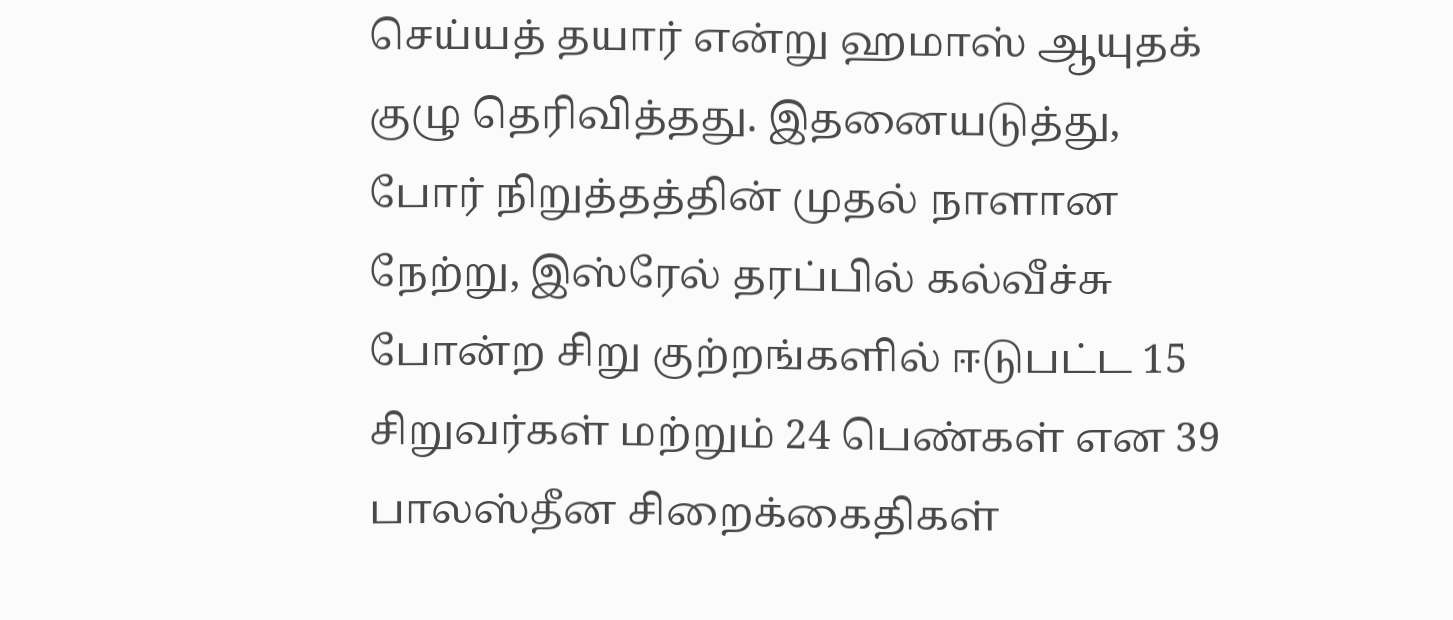செய்யத் தயார் என்று ஹமாஸ் ஆயுதக் குழு தெரிவித்தது. இதனையடுத்து, போர் நிறுத்தத்தின் முதல் நாளான நேற்று, இஸ்ரேல் தரப்பில் கல்வீச்சு போன்ற சிறு குற்றங்களில் ஈடுபட்ட 15 சிறுவர்கள் மற்றும் 24 பெண்கள் என 39 பாலஸ்தீன சிறைக்கைதிகள்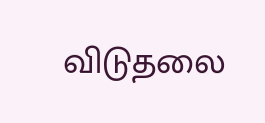விடுதலை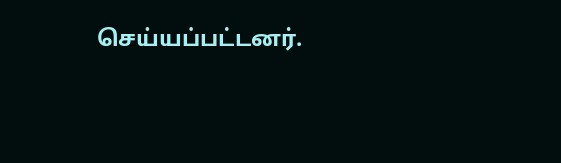செய்யப்பட்டனர்.